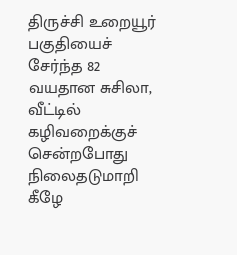திருச்சி உறையூர் பகுதியைச் சேர்ந்த 82 வயதான சுசிலா, வீட்டில் கழிவறைக்குச் சென்றபோது நிலைதடுமாறி கீழே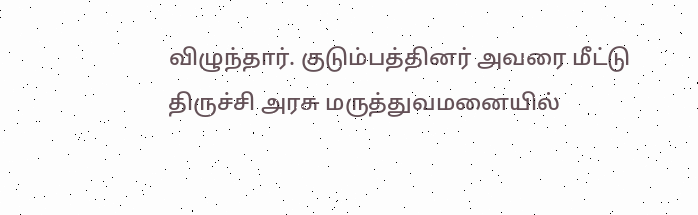விழுந்தார். குடும்பத்தினர் அவரை மீட்டு திருச்சி அரசு மருத்துவமனையில்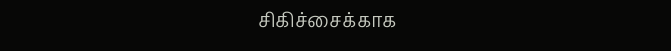சிகிச்சைக்காக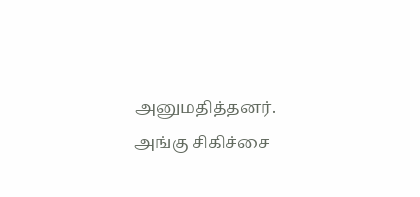அனுமதித்தனர். அங்கு சிகிச்சை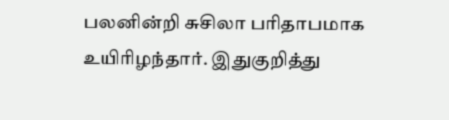பலனின்றி சுசிலா பரிதாபமாக உயிரிழந்தார். இதுகுறித்து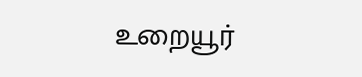உறையூர்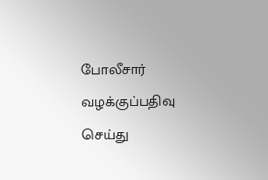போலீசார் வழக்குப்பதிவு செய்து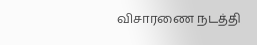விசாரணை நடத்தி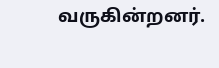வருகின்றனர்.